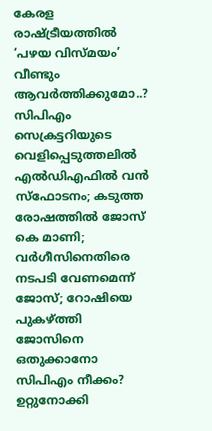കേരള രാഷ്ട്രീയത്തില്‍ ‘പഴയ വിസ്മയം’ വീണ്ടും ആവര്‍ത്തിക്കുമോ..? സിപിഎം സെക്രട്ടറിയുടെ വെളിപ്പെടുത്തലില്‍ എല്‍ഡിഎഫില്‍ വന്‍ സ്‌ഫോടനം; കടുത്ത രോഷത്തിൽ ജോസ് കെ മാണി; വര്‍ഗീസിനെതിരെ നടപടി വേണമെന്ന് ജോസ്; റോഷിയെ പുകഴ്ത്തി ജോസിനെ ഒതുക്കാനോ സിപിഎം നീക്കം? ഉറ്റുനോക്കി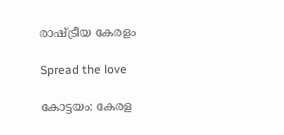രാഷ്ട്രീയ കേരളം

Spread the love

കോട്ടയം: കേരള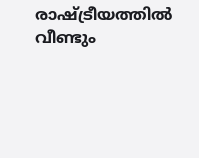രാഷ്ട്രീയത്തില്‍ വീണ്ടും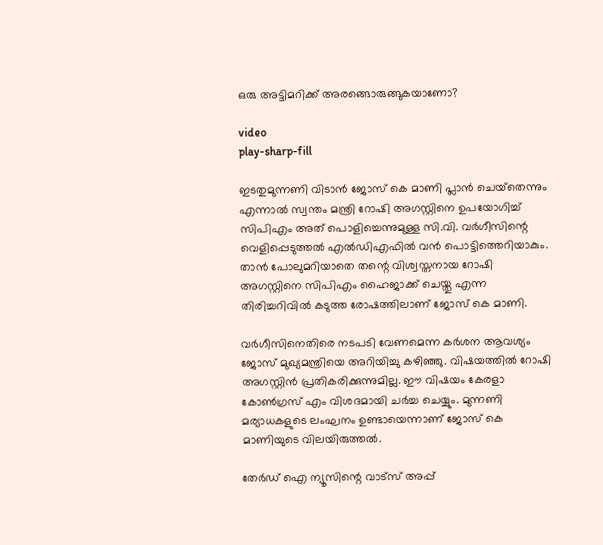ഒരു അട്ടിമറിക്ക് അരങ്ങൊരുങ്ങുകയാണോ?

video
play-sharp-fill

ഇടതുമുന്നണി വിടാന്‍ ജോസ് കെ മാണി പ്ലാന്‍ ചെയ്‌തെന്നും എന്നാല്‍ സ്വന്തം മന്ത്രി റോഷി അഗസ്റ്റിനെ ഉപയോഗിച്ച്‌ സിപിഎം അത് പൊളിച്ചെന്നുമുള്ള സി.വി. വര്‍ഗീസിന്റെ വെളിപ്പെടുത്തല്‍ എല്‍ഡിഎഫില്‍ വന്‍ പൊട്ടിത്തെറിയാകും.
താന്‍ പോലുമറിയാതെ തന്റെ വിശ്വസ്തനായ റോഷി അഗസ്റ്റിനെ സിപിഎം ഹൈജാക്ക് ചെയ്തു എന്ന തിരിച്ചറിവില്‍ കടുത്ത രോഷത്തിലാണ് ജോസ് കെ മാണി.

വര്‍ഗീസിനെതിരെ നടപടി വേണമെന്ന കര്‍ശന ആവശ്യം ജോസ് മുഖ്യമന്ത്രിയെ അറിയിച്ചു കഴിഞ്ഞു. വിഷയത്തില്‍ റോഷി അഗസ്റ്റിന്‍ പ്രതികരിക്കുന്നുമില്ല. ഈ വിഷയം കേരളാ കോണ്‍ഗ്രസ് എം വിശദമായി ചര്‍ച്ച ചെയ്യും. മുന്നണി മര്യാധകളുടെ ലംഘനം ഉണ്ടായെന്നാണ് ജോസ് കെ മാണിയുടെ വിലയിരുത്തല്‍.

തേർഡ് ഐ ന്യൂസിന്റെ വാട്സ് അപ്പ്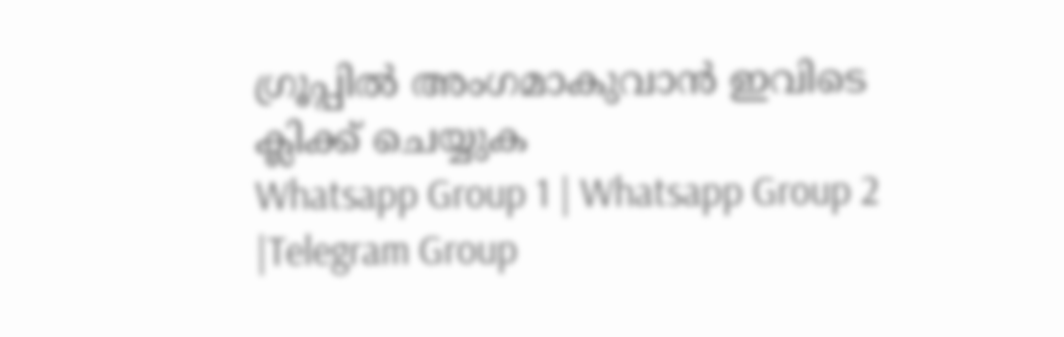ഗ്രൂപ്പിൽ അംഗമാകുവാൻ ഇവിടെ ക്ലിക്ക് ചെയ്യുക
Whatsapp Group 1 | Whatsapp Group 2 |Telegram Group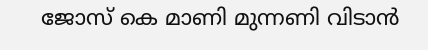ജോസ് കെ മാണി മുന്നണി വിടാന്‍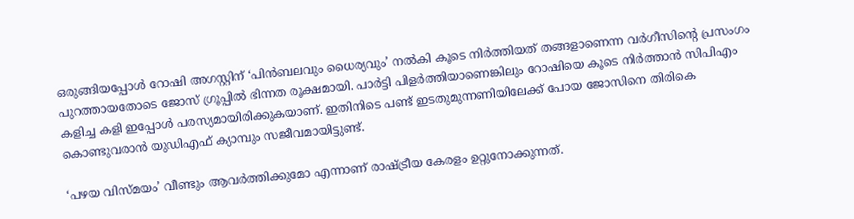ഒരുങ്ങിയപ്പോള്‍ റോഷി അഗസ്റ്റിന് ‘പിന്‍ബലവും ധൈര്യവും’ നല്‍കി കൂടെ നിര്‍ത്തിയത് തങ്ങളാണെന്ന വര്‍ഗീസിന്റെ പ്രസംഗം പുറത്തായതോടെ ജോസ് ഗ്രൂപ്പില്‍ ഭിന്നത രൂക്ഷമായി. പാര്‍ട്ടി പിളര്‍ത്തിയാണെങ്കിലും റോഷിയെ കൂടെ നിര്‍ത്താന്‍ സിപിഎം കളിച്ച കളി ഇപ്പോള്‍ പരസ്യമായിരിക്കുകയാണ്. ഇതിനിടെ പണ്ട് ഇടതുമുന്നണിയിലേക്ക് പോയ ജോസിനെ തിരികെ കൊണ്ടുവരാന്‍ യുഡിഎഫ് ക്യാമ്പും സജീവമായിട്ടുണ്ട്.

‘പഴയ വിസ്മയം’ വീണ്ടും ആവര്‍ത്തിക്കുമോ എന്നാണ് രാഷ്ട്രീയ കേരളം ഉറ്റുനോക്കുന്നത്.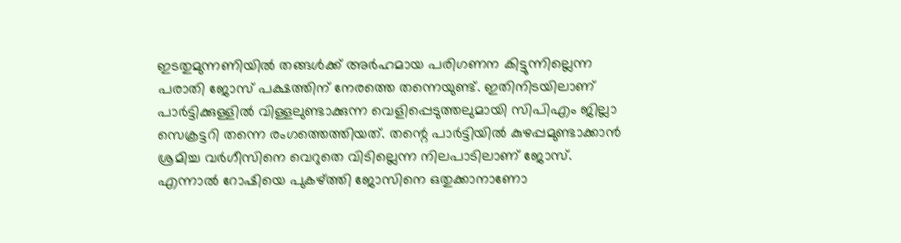ഇടതുമുന്നണിയില്‍ തങ്ങള്‍ക്ക് അര്‍ഹമായ പരിഗണന കിട്ടുന്നില്ലെന്ന പരാതി ജോസ് പക്ഷത്തിന് നേരത്തെ തന്നെയുണ്ട്. ഇതിനിടയിലാണ് പാര്‍ട്ടിക്കുള്ളില്‍ വിള്ളലുണ്ടാക്കുന്ന വെളിപ്പെടുത്തലുമായി സിപിഎം ജില്ലാ സെക്രട്ടറി തന്നെ രംഗത്തെത്തിയത്. തന്റെ പാര്‍ട്ടിയില്‍ കുഴപ്പമുണ്ടാക്കാന്‍ ശ്രമിച്ച വര്‍ഗീസിനെ വെറുതെ വിടില്ലെന്ന നിലപാടിലാണ് ജോസ്.
എന്നാല്‍ റോഷിയെ പുകഴ്ത്തി ജോസിനെ ഒതുക്കാനാണോ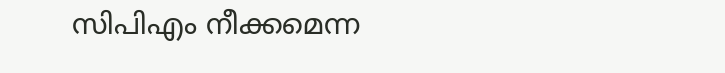സിപിഎം നീക്കമെന്ന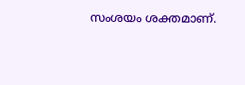സംശയം ശക്തമാണ്.